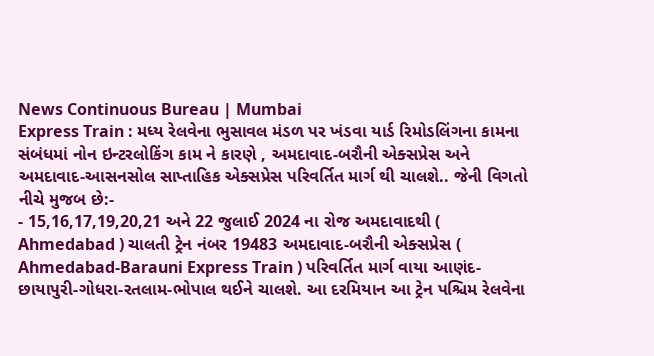News Continuous Bureau | Mumbai
Express Train : મધ્ય રેલવેના ભુસાવલ મંડળ પર ખંડવા યાર્ડ રિમોડલિંગના કામના સંબંધમાં નોન ઇન્ટરલોકિંગ કામ ને કારણે , અમદાવાદ-બરૌની એક્સપ્રેસ અને અમદાવાદ-આસનસોલ સાપ્તાહિક એક્સપ્રેસ પરિવર્તિત માર્ગ થી ચાલશે.. જેની વિગતો નીચે મુજબ છે:-
- 15,16,17,19,20,21 અને 22 જુલાઈ 2024 ના રોજ અમદાવાદથી ( Ahmedabad ) ચાલતી ટ્રેન નંબર 19483 અમદાવાદ-બરૌની એક્સપ્રેસ ( Ahmedabad-Barauni Express Train ) પરિવર્તિત માર્ગ વાયા આણંદ-છાયાપુરી-ગોધરા-રતલામ-ભોપાલ થઈને ચાલશે. આ દરમિયાન આ ટ્રેન પશ્ચિમ રેલવેના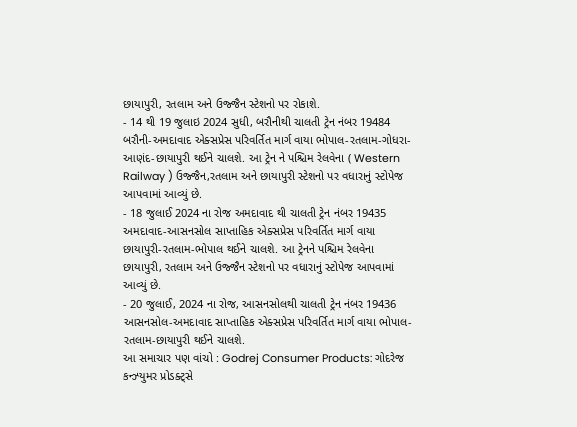છાયાપુરી, રતલામ અને ઉજ્જૈન સ્ટેશનો પર રોકાશે.
- 14 થી 19 જુલાઇ 2024 સુધી, બરૌનીથી ચાલતી ટ્રેન નંબર 19484 બરૌની-અમદાવાદ એક્સપ્રેસ પરિવર્તિત માર્ગ વાયા ભોપાલ-રતલામ-ગોધરા-આણંદ-છાયાપુરી થઈને ચાલશે. આ ટ્રેન ને પશ્ચિમ રેલવેના ( Western Railway ) ઉજ્જૈન,રતલામ અને છાયાપુરી સ્ટેશનો પર વધારાનું સ્ટોપેજ આપવામાં આવ્યું છે.
- 18 જુલાઈ 2024 ના રોજ અમદાવાદ થી ચાલતી ટ્રેન નંબર 19435 અમદાવાદ-આસનસોલ સાપ્તાહિક એક્સપ્રેસ પરિવર્તિત માર્ગ વાયા છાયાપુરી-રતલામ-ભોપાલ થઈને ચાલશે. આ ટ્રેનને પશ્ચિમ રેલવેના છાયાપુરી, રતલામ અને ઉજ્જૈન સ્ટેશનો પર વધારાનું સ્ટોપેજ આપવામાં આવ્યું છે.
- 20 જુલાઈ, 2024 ના રોજ, આસનસોલથી ચાલતી ટ્રેન નંબર 19436 આસનસોલ-અમદાવાદ સાપ્તાહિક એક્સપ્રેસ પરિવર્તિત માર્ગ વાયા ભોપાલ-રતલામ-છાયાપુરી થઈને ચાલશે.
આ સમાચાર પણ વાંચો : Godrej Consumer Products: ગોદરેજ કન્ઝ્યુમર પ્રોડક્ટ્સે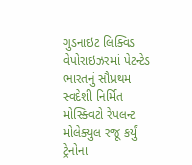ગુડનાઇટ લિક્વિડ વેપોરાઇઝરમાં પેટન્ટેડ ભારતનું સૌપ્રથમ સ્વદેશી નિર્મિત મોસ્ક્વિટો રેપલન્ટ મોલેક્યુલ રજૂ કર્યું
ટ્રેનોના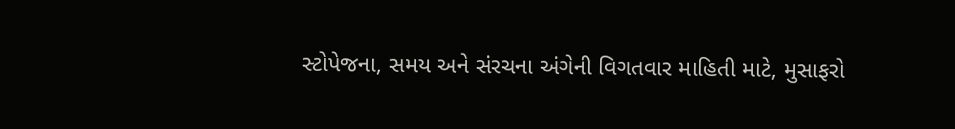સ્ટોપેજના, સમય અને સંરચના અંગેની વિગતવાર માહિતી માટે, મુસાફરો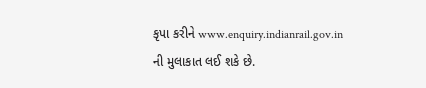કૃપા કરીને www.enquiry.indianrail.gov.in ની મુલાકાત લઈ શકે છે.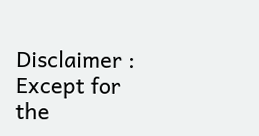Disclaimer : Except for the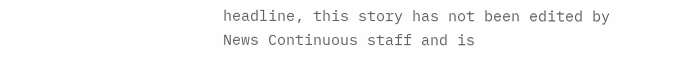headline, this story has not been edited by News Continuous staff and is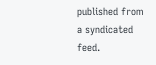published from a syndicated feed.